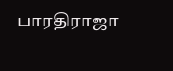பாரதிராஜா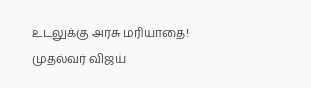உடலுக்கு அரசு மரியாதை! முதல்வர் விஜய்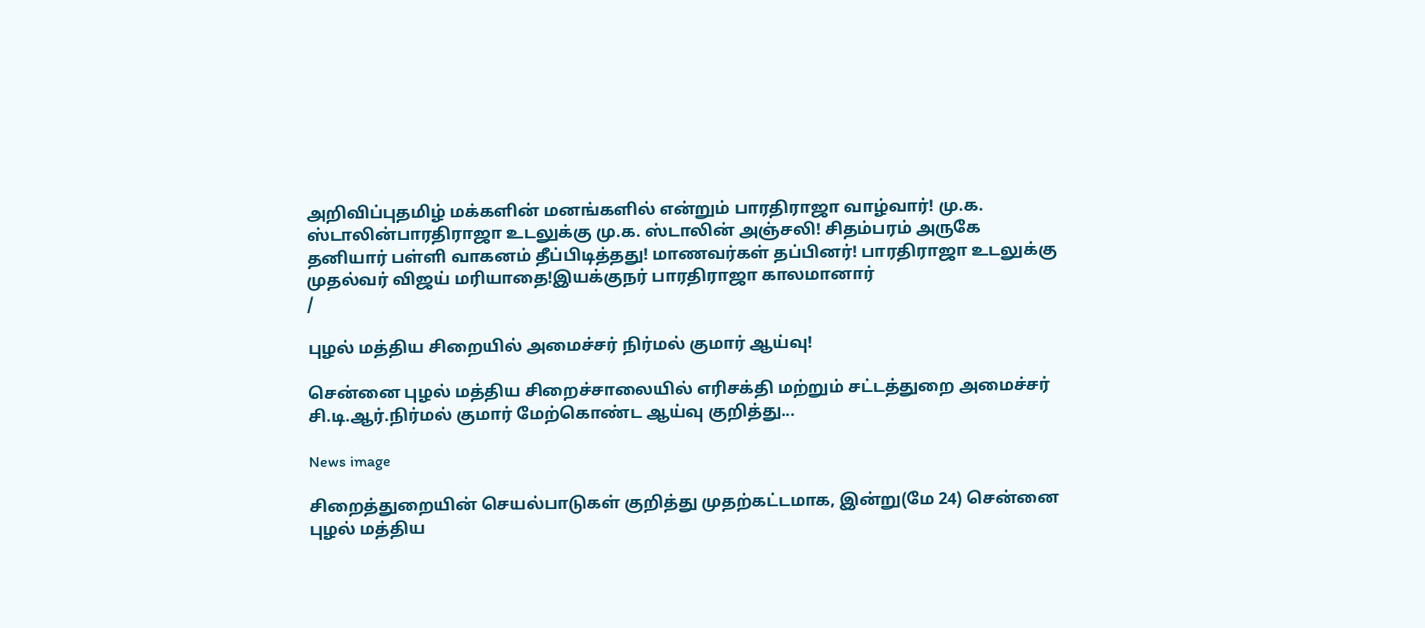அறிவிப்புதமிழ் மக்களின் மனங்களில் என்றும் பாரதிராஜா வாழ்வார்! மு.க. ஸ்டாலின்பாரதிராஜா உடலுக்கு மு.க. ஸ்டாலின் அஞ்சலி! சிதம்பரம் அருகே தனியார் பள்ளி வாகனம் தீப்பிடித்தது! மாணவர்கள் தப்பினர்! பாரதிராஜா உடலுக்கு முதல்வர் விஜய் மரியாதை!இயக்குநர் பாரதிராஜா காலமானார்
/

புழல் மத்திய சிறையில் அமைச்சர் நிர்மல் குமார் ஆய்வு!

சென்னை புழல் மத்திய சிறைச்சாலையில் எரிசக்தி மற்றும் சட்டத்துறை அமைச்சர் சி.டி.ஆர்.நிர்மல் குமார் மேற்கொண்ட ஆய்வு குறித்து...

News image

சிறைத்துறையின் செயல்பாடுகள் குறித்து முதற்கட்டமாக, இன்று(மே 24) சென்னை புழல் மத்திய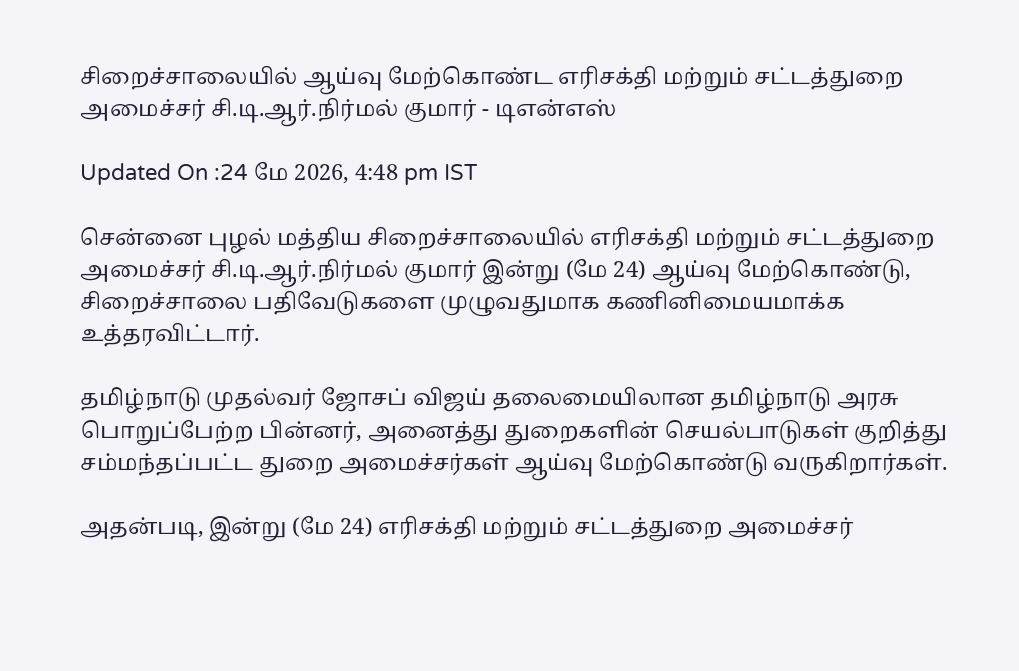சிறைச்சாலையில் ஆய்வு மேற்கொண்ட எரிசக்தி மற்றும் சட்டத்துறை அமைச்சர் சி.டி.ஆர்.நிர்மல் குமார் - டிஎன்எஸ்

Updated On :24 மே 2026, 4:48 pm IST

சென்னை புழல் மத்திய சிறைச்சாலையில் எரிசக்தி மற்றும் சட்டத்துறை அமைச்சர் சி.டி.ஆர்.நிர்மல் குமார் இன்று (மே 24) ஆய்வு மேற்கொண்டு, சிறைச்சாலை பதிவேடுகளை முழுவதுமாக கணினிமையமாக்க உத்தரவிட்டார்.

தமிழ்நாடு முதல்வர் ஜோசப் விஜய் தலைமையிலான தமிழ்நாடு அரசு பொறுப்பேற்ற பின்னர், அனைத்து துறைகளின் செயல்பாடுகள் குறித்து சம்மந்தப்பட்ட துறை அமைச்சர்கள் ஆய்வு மேற்கொண்டு வருகிறார்கள்.

அதன்படி, இன்று (மே 24) எரிசக்தி மற்றும் சட்டத்துறை அமைச்சர்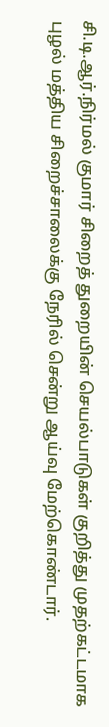சி.டி.ஆர்.நிர்மல் குமார் சிறைத் துறையின் செயல்பாடுகள் குறித்து முதற்கட்டமாக புழல் மத்திய சிறைச்சாலைக்கு நேரில் சென்று ஆய்வு மேற்கொண்டார்.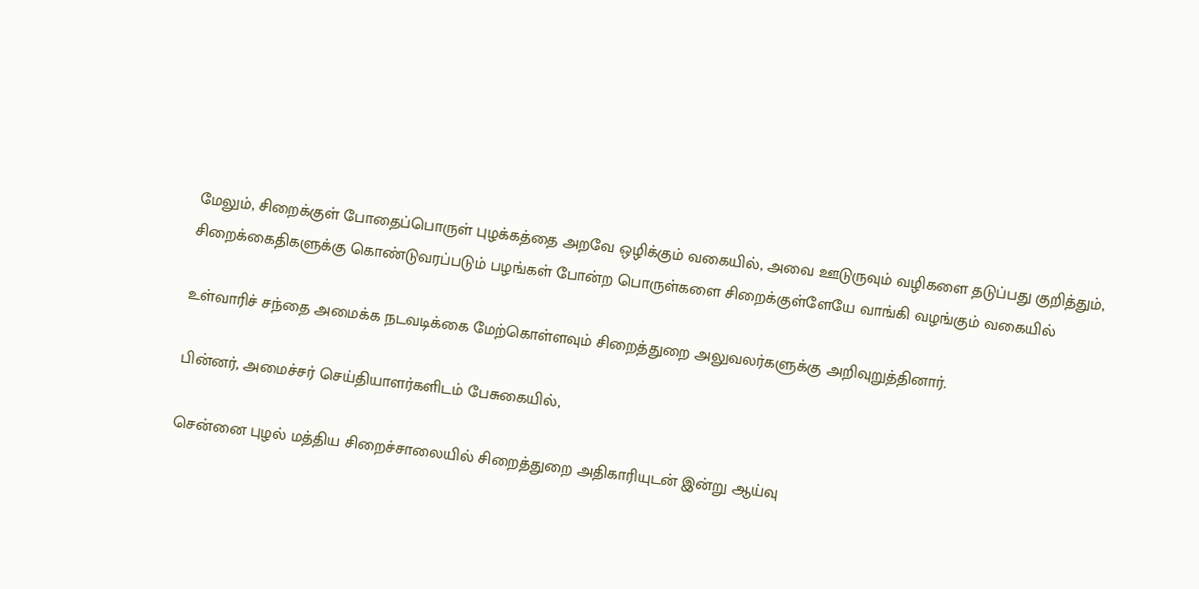மேலும், சிறைக்குள் போதைப்பொருள் புழக்கத்தை அறவே ஒழிக்கும் வகையில், அவை ஊடுருவும் வழிகளை தடுப்பது குறித்தும், சிறைக்கைதிகளுக்கு கொண்டுவரப்படும் பழங்கள் போன்ற பொருள்களை சிறைக்குள்ளேயே வாங்கி வழங்கும் வகையில்

உள்வாரிச் சந்தை அமைக்க நடவடிக்கை மேற்கொள்ளவும் சிறைத்துறை அலுவலர்களுக்கு அறிவுறுத்தினார்.

பின்னர், அமைச்சர் செய்தியாளர்களிடம் பேசுகையில்,

சென்னை புழல் மத்திய சிறைச்சாலையில் சிறைத்துறை அதிகாரியுடன் இன்று ஆய்வு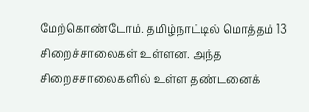மேற்கொண்டோம். தமிழ்நாட்டில் மொத்தம் 13 சிறைச்சாலைகள் உள்ளன. அந்த சிறைசசாலைகளில் உள்ள தண்டனைக்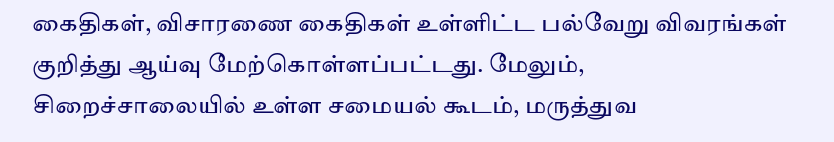கைதிகள், விசாரணை கைதிகள் உள்ளிட்ட பல்வேறு விவரங்கள் குறித்து ஆய்வு மேற்கொள்ளப்பட்டது. மேலும், சிறைச்சாலையில் உள்ள சமையல் கூடம், மருத்துவ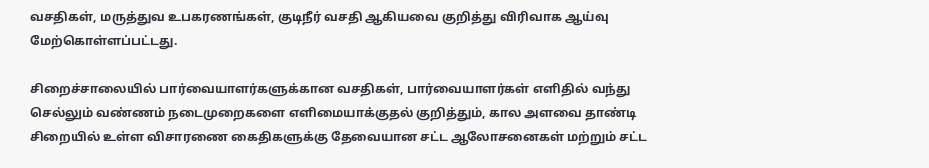வசதிகள், மருத்துவ உபகரணங்கள், குடிநீர் வசதி ஆகியவை குறித்து விரிவாக ஆய்வு மேற்கொள்ளப்பட்டது.

சிறைச்சாலையில் பார்வையாளர்களுக்கான வசதிகள், பார்வையாளர்கள் எளிதில் வந்து செல்லும் வண்ணம் நடைமுறைகளை எளிமையாக்குதல் குறித்தும், கால அளவை தாண்டி சிறையில் உள்ள விசாரணை கைதிகளுக்கு தேவையான சட்ட ஆலோசனைகள் மற்றும் சட்ட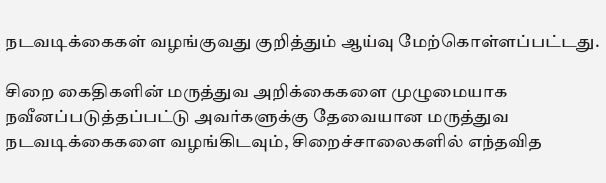நடவடிக்கைகள் வழங்குவது குறித்தும் ஆய்வு மேற்கொள்ளப்பட்டது.

சிறை கைதிகளின் மருத்துவ அறிக்கைகளை முழுமையாக நவீனப்படுத்தப்பட்டு அவர்களுக்கு தேவையான மருத்துவ நடவடிக்கைகளை வழங்கிடவும், சிறைச்சாலைகளில் எந்தவித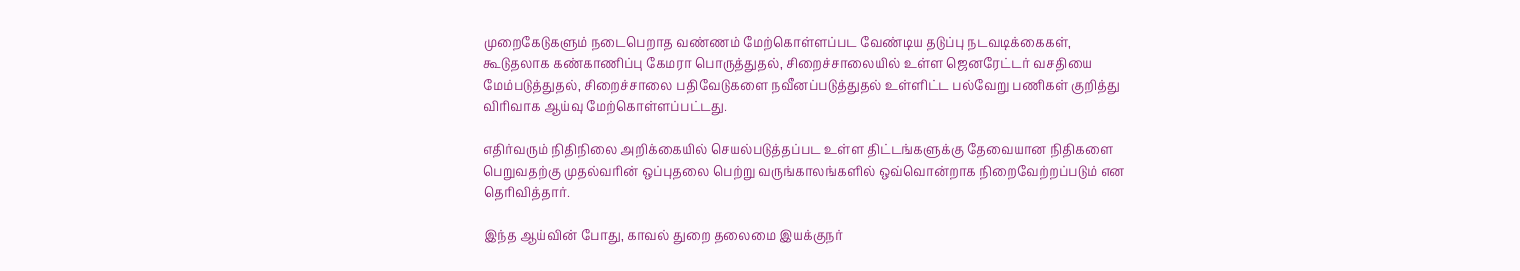முறைகேடுகளும் நடைபெறாத வண்ணம் மேற்கொள்ளப்பட வேண்டிய தடுப்பு நடவடிக்கைகள், கூடுதலாக கண்காணிப்பு கேமரா பொருத்துதல், சிறைச்சாலையில் உள்ள ஜெனரேட்டர் வசதியை மேம்படுத்துதல், சிறைச்சாலை பதிவேடுகளை நவீனப்படுத்துதல் உள்ளிட்ட பல்வேறு பணிகள் குறித்து விரிவாக ஆய்வு மேற்கொள்ளப்பட்டது.

எதிர்வரும் நிதிநிலை அறிக்கையில் செயல்படுத்தப்பட உள்ள திட்டங்களுக்கு தேவையான நிதிகளை பெறுவதற்கு முதல்வரின் ஒப்புதலை பெற்று வருங்காலங்களில் ஒவ்வொன்றாக நிறைவேற்றப்படும் என தெரிவித்தார்.

இந்த ஆய்வின் போது, காவல் துறை தலைமை இயக்குநர்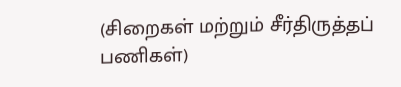(சிறைகள் மற்றும் சீர்திருத்தப் பணிகள்)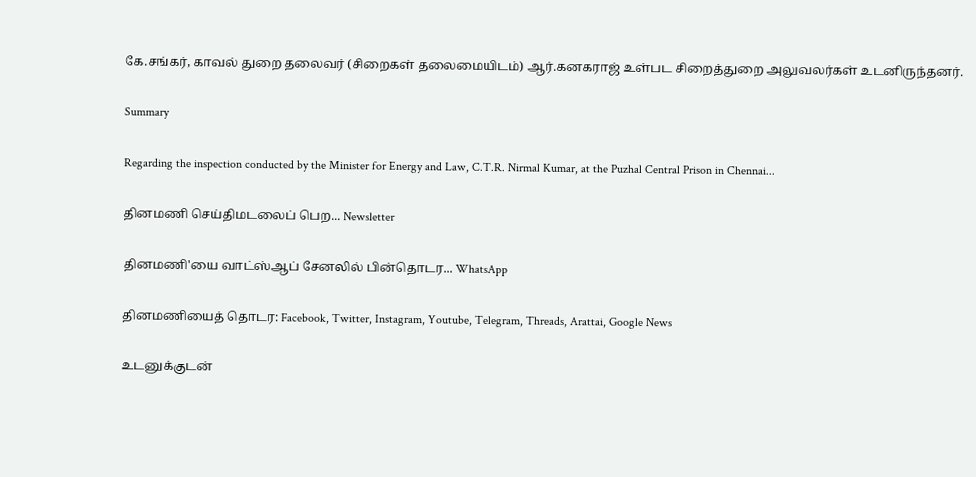கே.சங்கர், காவல் துறை தலைவர் (சிறைகள் தலைமையிடம்) ஆர்.கனகராஜ் உள்பட சிறைத்துறை அலுவலர்கள் உடனிருந்தனர்.

Summary

Regarding the inspection conducted by the Minister for Energy and Law, C.T.R. Nirmal Kumar, at the Puzhal Central Prison in Chennai...

தினமணி செய்திமடலைப் பெற... Newsletter

தினமணி'யை வாட்ஸ்ஆப் சேனலில் பின்தொடர... WhatsApp

தினமணியைத் தொடர: Facebook, Twitter, Instagram, Youtube, Telegram, Threads, Arattai, Google News

உடனுக்குடன்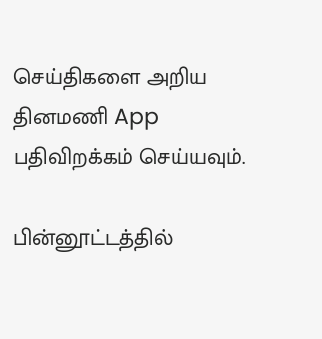செய்திகளை அறிய தினமணி App பதிவிறக்கம் செய்யவும்.

பின்னூட்டத்தில்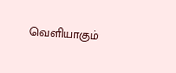வெளியாகும்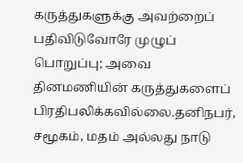கருத்துகளுக்கு அவற்றைப் பதிவிடுவோரே முழுப் பொறுப்பு; அவை தினமணியின் கருத்துகளைப் பிரதிபலிக்கவில்லை.தனிநபர், சமூகம், மதம் அல்லது நாடு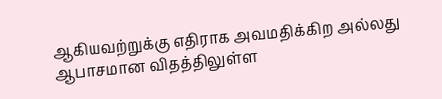ஆகியவற்றுக்கு எதிராக அவமதிக்கிற அல்லது ஆபாசமான விதத்திலுள்ள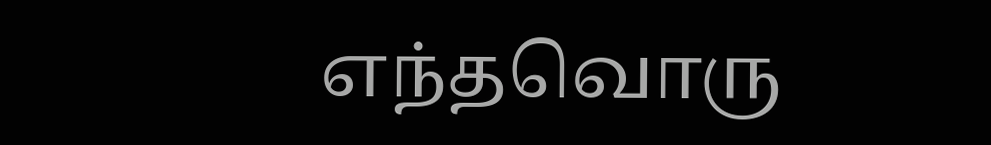எந்தவொரு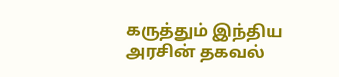கருத்தும் இந்திய அரசின் தகவல்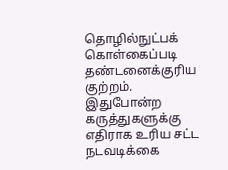தொழில்நுட்பக் கொள்கைப்படி தண்டனைக்குரிய குற்றம். இதுபோன்ற கருத்துகளுக்கு எதிராக உரிய சட்ட நடவடிக்கை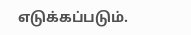எடுக்கப்படும்.